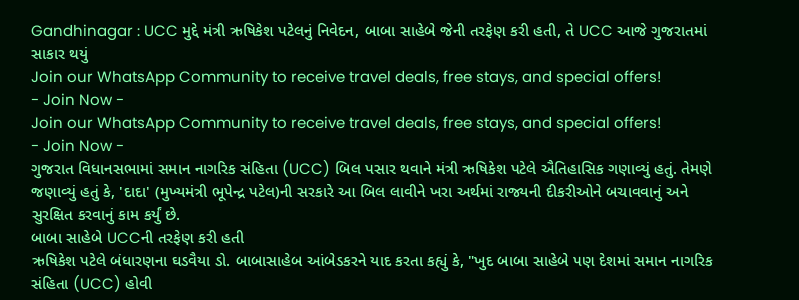Gandhinagar : UCC મુદ્દે મંત્રી ઋષિકેશ પટેલનું નિવેદન, બાબા સાહેબે જેની તરફેણ કરી હતી, તે UCC આજે ગુજરાતમાં સાકાર થયું
Join our WhatsApp Community to receive travel deals, free stays, and special offers!
- Join Now -
Join our WhatsApp Community to receive travel deals, free stays, and special offers!
- Join Now -
ગુજરાત વિધાનસભામાં સમાન નાગરિક સંહિતા (UCC) બિલ પસાર થવાને મંત્રી ઋષિકેશ પટેલે ઐતિહાસિક ગણાવ્યું હતું. તેમણે જણાવ્યું હતું કે, 'દાદા' (મુખ્યમંત્રી ભૂપેન્દ્ર પટેલ)ની સરકારે આ બિલ લાવીને ખરા અર્થમાં રાજ્યની દીકરીઓને બચાવવાનું અને સુરક્ષિત કરવાનું કામ કર્યું છે.
બાબા સાહેબે UCCની તરફેણ કરી હતી
ઋષિકેશ પટેલે બંધારણના ઘડવૈયા ડો. બાબાસાહેબ આંબેડકરને યાદ કરતા કહ્યું કે, "ખુદ બાબા સાહેબે પણ દેશમાં સમાન નાગરિક સંહિતા (UCC) હોવી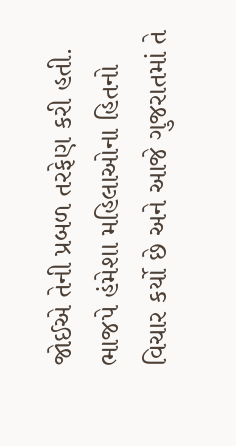જોઈએ તેની પ્રબળ તરફેણ કરી હતી. ભાજપે હંમેશા મહિલાઓના હિતનો વિચાર કર્યો છે અને આજે ગુજરાતમાં તે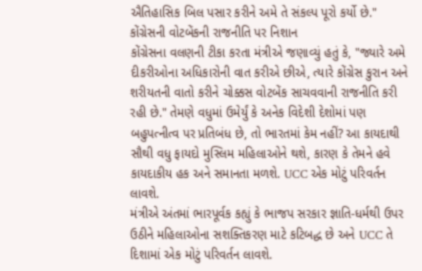ઐતિહાસિક બિલ પસાર કરીને અમે તે સંકલ્પ પૂરો કર્યો છે."
કોંગ્રેસની વોટબેંકની રાજનીતિ પર નિશાન
કોંગ્રેસના વલણની ટીકા કરતા મંત્રીએ જણાવ્યું હતું કે, "જ્યારે અમે દીકરીઓના અધિકારોની વાત કરીએ છીએ, ત્યારે કોંગ્રેસ કુરાન અને શરીયતની વાતો કરીને ચોક્કસ વોટબેંક સાચવવાની રાજનીતિ કરી રહી છે." તેમણે વધુમાં ઉમેર્યું કે અનેક વિદેશી દેશોમાં પણ બહુપત્નીત્વ પર પ્રતિબંધ છે, તો ભારતમાં કેમ નહીં? આ કાયદાથી સૌથી વધુ ફાયદો મુસ્લિમ મહિલાઓને થશે, કારણ કે તેમને હવે કાયદાકીય હક અને સમાનતા મળશે. UCC એક મોટું પરિવર્તન લાવશે.
મંત્રીએ અંતમાં ભારપૂર્વક કહ્યું કે ભાજપ સરકાર જ્ઞાતિ-ધર્મથી ઉપર ઉઠીને મહિલાઓના સશક્તિકરણ માટે કટિબદ્ધ છે અને UCC તે દિશામાં એક મોટું પરિવર્તન લાવશે.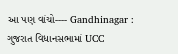આ પણ વાંચો---- Gandhinagar : ગુજરાત વિધાનસભામાં UCC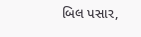બિલ પસાર,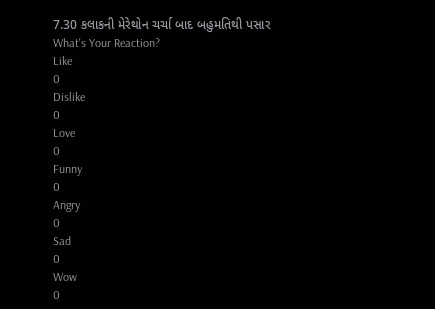7.30 કલાકની મેરેથોન ચર્ચા બાદ બહુમતિથી પસાર
What's Your Reaction?
Like
0
Dislike
0
Love
0
Funny
0
Angry
0
Sad
0
Wow
0